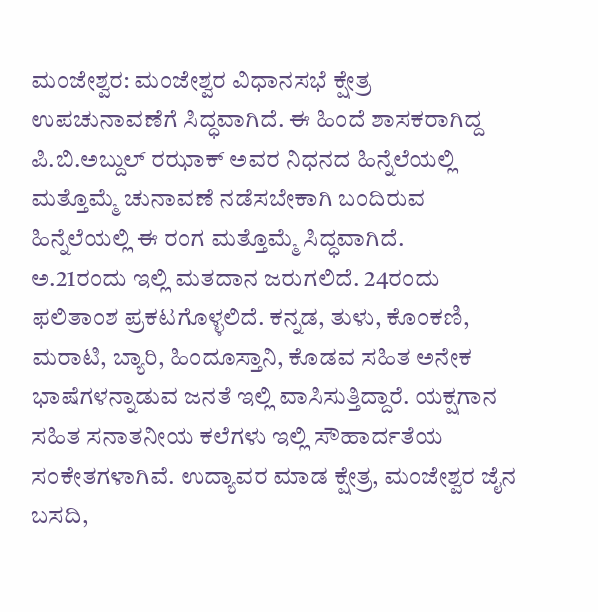ಮಂಜೇಶ್ವರ: ಮಂಜೇಶ್ವರ ವಿಧಾನಸಭೆ ಕ್ಷೇತ್ರ ಉಪಚುನಾವಣೆಗೆ ಸಿದ್ಧವಾಗಿದೆ. ಈ ಹಿಂದೆ ಶಾಸಕರಾಗಿದ್ದ ಪಿ.ಬಿ.ಅಬ್ದುಲ್ ರಝಾಕ್ ಅವರ ನಿಧನದ ಹಿನ್ನೆಲೆಯಲ್ಲಿ ಮತ್ತೊಮ್ಮೆ ಚುನಾವಣೆ ನಡೆಸಬೇಕಾಗಿ ಬಂದಿರುವ ಹಿನ್ನೆಲೆಯಲ್ಲಿ ಈ ರಂಗ ಮತ್ತೊಮ್ಮೆ ಸಿದ್ಧವಾಗಿದೆ.
ಅ.21ರಂದು ಇಲ್ಲಿ ಮತದಾನ ಜರುಗಲಿದೆ. 24ರಂದು ಫಲಿತಾಂಶ ಪ್ರಕಟಗೊಳ್ಳಲಿದೆ. ಕನ್ನಡ, ತುಳು, ಕೊಂಕಣಿ, ಮರಾಟಿ, ಬ್ಯಾರಿ, ಹಿಂದೂಸ್ತಾನಿ, ಕೊಡವ ಸಹಿತ ಅನೇಕ ಭಾಷೆಗಳನ್ನಾಡುವ ಜನತೆ ಇಲ್ಲಿ ವಾಸಿಸುತ್ತಿದ್ದಾರೆ. ಯಕ್ಷಗಾನ ಸಹಿತ ಸನಾತನೀಯ ಕಲೆಗಳು ಇಲ್ಲಿ ಸೌಹಾರ್ದತೆಯ ಸಂಕೇತಗಳಾಗಿವೆ. ಉದ್ಯಾವರ ಮಾಡ ಕ್ಷೇತ್ರ, ಮಂಜೇಶ್ವರ ಜೈನ ಬಸದಿ,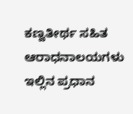ಕಣ್ವತೀರ್ಥ ಸಹಿತ ಆರಾಧನಾಲಯಗಳು ಇಲ್ಲಿನ ಪ್ರಧಾನ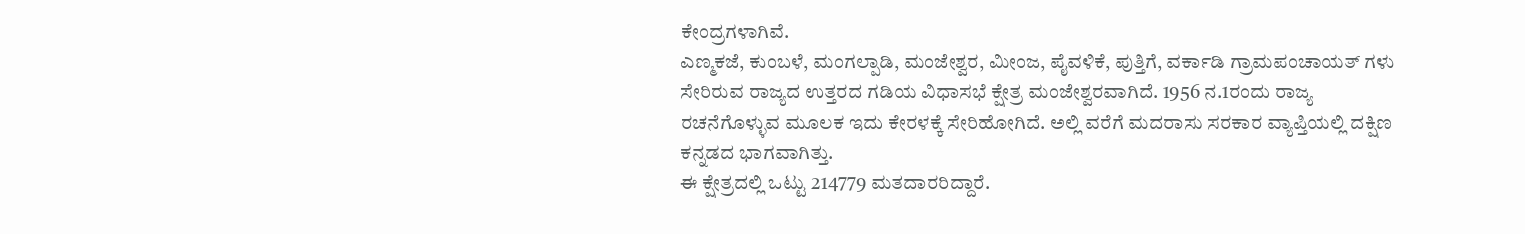ಕೇಂದ್ರಗಳಾಗಿವೆ.
ಎಣ್ಮಕಜೆ, ಕುಂಬಳೆ, ಮಂಗಲ್ಪಾಡಿ, ಮಂಜೇಶ್ವರ, ಮೀಂಜ, ಪೈವಳಿಕೆ, ಪುತ್ತಿಗೆ, ವರ್ಕಾಡಿ ಗ್ರಾಮಪಂಚಾಯತ್ ಗಳು ಸೇರಿರುವ ರಾಜ್ಯದ ಉತ್ತರದ ಗಡಿಯ ವಿಧಾಸಭೆ ಕ್ಷೇತ್ರ ಮಂಜೇಶ್ವರವಾಗಿದೆ. 1956 ನ.1ರಂದು ರಾಜ್ಯ ರಚನೆಗೊಳ್ಳುವ ಮೂಲಕ ಇದು ಕೇರಳಕ್ಕೆ ಸೇರಿಹೋಗಿದೆ. ಅಲ್ಲಿ ವರೆಗೆ ಮದರಾಸು ಸರಕಾರ ವ್ಯಾಪ್ತಿಯಲ್ಲಿ ದಕ್ಷಿಣ ಕನ್ನಡದ ಭಾಗವಾಗಿತ್ತು.
ಈ ಕ್ಷೇತ್ರದಲ್ಲಿ ಒಟ್ಟು 214779 ಮತದಾರರಿದ್ದಾರೆ.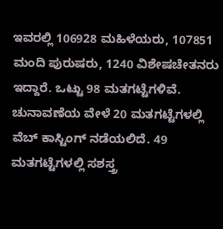ಇವರಲ್ಲಿ 106928 ಮಹಿಳೆಯರು, 107851 ಮಂದಿ ಪುರುಷರು, 1240 ವಿಶೇಷಚೇತನರು ಇದ್ದಾರೆ. ಒಟ್ಟು 98 ಮತಗಟ್ಟೆಗಳಿವೆ. ಚುನಾವಣೆಯ ವೇಳೆ 20 ಮತಗಟ್ಟೆಗಳಲ್ಲಿ ವೆಬ್ ಕಾಸ್ಟಿಂಗ್ ನಡೆಯಲಿದೆ. 49 ಮತಗಟ್ಟೆಗಳಲ್ಲಿ ಸಶಸ್ತ್ರ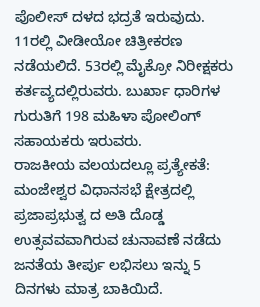ಪೊಲೀಸ್ ದಳದ ಭದ್ರತೆ ಇರುವುದು. 11ರಲ್ಲಿ ವೀಡೀಯೋ ಚಿತ್ರೀಕರಣ ನಡೆಯಲಿದೆ. 53ರಲ್ಲಿ ಮೈಕ್ರೋ ನಿರೀಕ್ಷಕರು ಕರ್ತವ್ಯದಲ್ಲಿರುವರು. ಬುರ್ಖಾ ಧಾರಿಗಳ ಗುರುತಿಗೆ 198 ಮಹಿಳಾ ಪೋಲಿಂಗ್ ಸಹಾಯಕರು ಇರುವರು.
ರಾಜಕೀಯ ವಲಯದಲ್ಲೂ ಪ್ರತ್ಯೇಕತೆ:
ಮಂಜೇಶ್ವರ ವಿಧಾನಸಭೆ ಕ್ಷೇತ್ರದಲ್ಲಿ ಪ್ರಜಾಪ್ರಭುತ್ವ ದ ಅತಿ ದೊಡ್ಡ ಉತ್ಸವವವಾಗಿರುವ ಚುನಾವಣೆ ನಡೆದು ಜನತೆಯ ತೀರ್ಪು ಲಭಿಸಲು ಇನ್ನು 5 ದಿನಗಳು ಮಾತ್ರ ಬಾಕಿಯಿದೆ.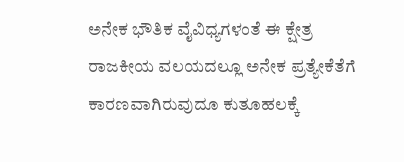ಅನೇಕ ಭೌತಿಕ ವೈವಿಧ್ಯಗಳಂತೆ ಈ ಕ್ಷೇತ್ರ ರಾಜಕೀಯ ವಲಯದಲ್ಲೂ ಅನೇಕ ಪ್ರತ್ಯೇಕೆತೆಗೆ ಕಾರಣವಾಗಿರುವುದೂ ಕುತೂಹಲಕ್ಕೆ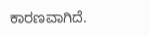ಕಾರಣವಾಗಿದೆ.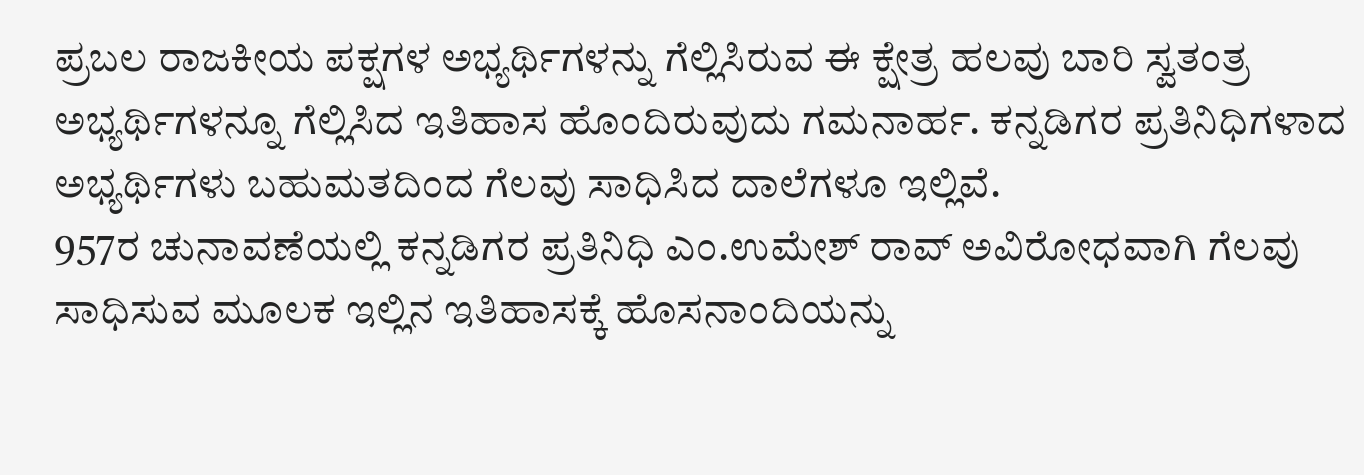ಪ್ರಬಲ ರಾಜಕೀಯ ಪಕ್ಷಗಳ ಅಭ್ಯರ್ಥಿಗಳನ್ನು ಗೆಲ್ಲಿಸಿರುವ ಈ ಕ್ಷೇತ್ರ ಹಲವು ಬಾರಿ ಸ್ವತಂತ್ರ ಅಭ್ಯರ್ಥಿಗಳನ್ನೂ ಗೆಲ್ಲಿಸಿದ ಇತಿಹಾಸ ಹೊಂದಿರುವುದು ಗಮನಾರ್ಹ. ಕನ್ನಡಿಗರ ಪ್ರತಿನಿಧಿಗಳಾದ ಅಭ್ಯರ್ಥಿಗಳು ಬಹುಮತದಿಂದ ಗೆಲವು ಸಾಧಿಸಿದ ದಾಲೆಗಳೂ ಇಲ್ಲಿವೆ.
957ರ ಚುನಾವಣೆಯಲ್ಲಿ ಕನ್ನಡಿಗರ ಪ್ರತಿನಿಧಿ ಎಂ.ಉಮೇಶ್ ರಾವ್ ಅವಿರೋಧವಾಗಿ ಗೆಲವು ಸಾಧಿಸುವ ಮೂಲಕ ಇಲ್ಲಿನ ಇತಿಹಾಸಕ್ಕೆ ಹೊಸನಾಂದಿಯನ್ನು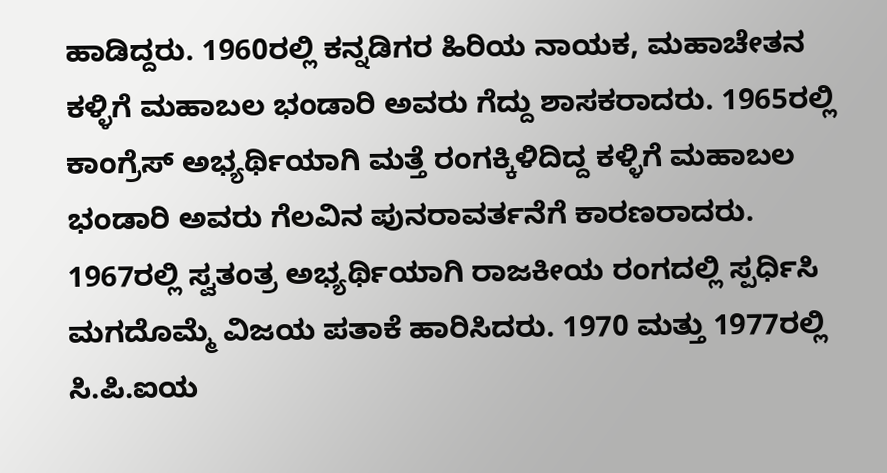ಹಾಡಿದ್ದರು. 1960ರಲ್ಲಿ ಕನ್ನಡಿಗರ ಹಿರಿಯ ನಾಯಕ, ಮಹಾಚೇತನ ಕಳ್ಳಿಗೆ ಮಹಾಬಲ ಭಂಡಾರಿ ಅವರು ಗೆದ್ದು ಶಾಸಕರಾದರು. 1965ರಲ್ಲಿ ಕಾಂಗ್ರೆಸ್ ಅಭ್ಯರ್ಥಿಯಾಗಿ ಮತ್ತೆ ರಂಗಕ್ಕಿಳಿದಿದ್ದ ಕಳ್ಳಿಗೆ ಮಹಾಬಲ ಭಂಡಾರಿ ಅವರು ಗೆಲವಿನ ಪುನರಾವರ್ತನೆಗೆ ಕಾರಣರಾದರು. 1967ರಲ್ಲಿ ಸ್ವತಂತ್ರ ಅಭ್ಯರ್ಥಿಯಾಗಿ ರಾಜಕೀಯ ರಂಗದಲ್ಲಿ ಸ್ಪರ್ಧಿಸಿ ಮಗದೊಮ್ಮೆ ವಿಜಯ ಪತಾಕೆ ಹಾರಿಸಿದರು. 1970 ಮತ್ತು 1977ರಲ್ಲಿ ಸಿ.ಪಿ.ಐಯ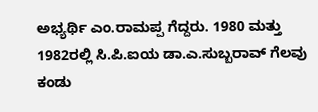ಅಭ್ಯರ್ಥಿ ಎಂ.ರಾಮಪ್ಪ ಗೆದ್ದರು. 1980 ಮತ್ತು 1982ರಲ್ಲಿ ಸಿ.ಪಿ.ಐಯ ಡಾ.ಎ.ಸುಬ್ಬರಾವ್ ಗೆಲವು ಕಂಡು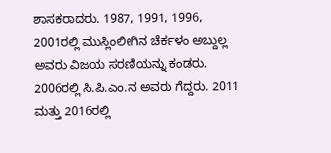ಶಾಸಕರಾದರು. 1987, 1991, 1996, 2001ರಲ್ಲಿ ಮುಸ್ಲಿಂಲೀಗಿನ ಚೆರ್ಕಳಂ ಅಬ್ದುಲ್ಲ ಅವರು ವಿಜಯ ಸರಣಿಯನ್ನು ಕಂಡರು. 2006ರಲ್ಲಿ ಸಿ.ಪಿ.ಎಂ.ನ ಅವರು ಗೆದ್ದರು. 2011 ಮತ್ತು 2016ರಲ್ಲಿ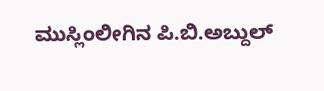ಮುಸ್ಲಿಂಲೀಗಿನ ಪಿ.ಬಿ.ಅಬ್ದುಲ್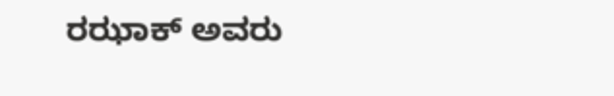ರಝಾಕ್ ಅವರು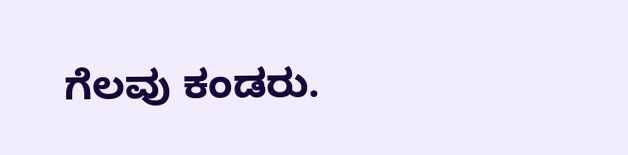ಗೆಲವು ಕಂಡರು.